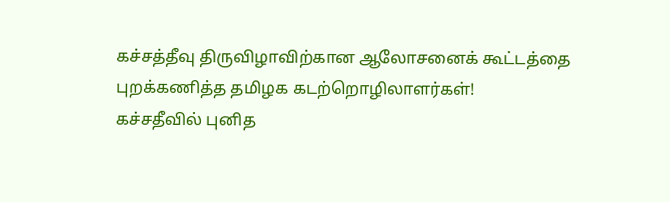கச்சத்தீவு திருவிழாவிற்கான ஆலோசனைக் கூட்டத்தை புறக்கணித்த தமிழக கடற்றொழிலாளர்கள்!
கச்சதீவில் புனித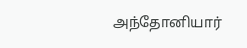அந்தோனியார்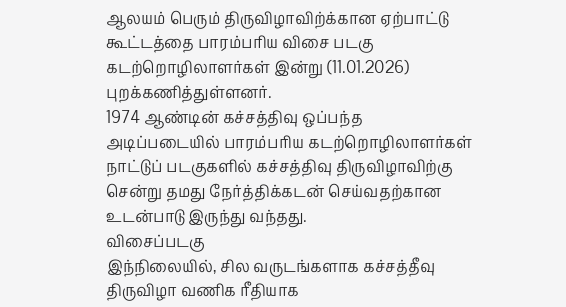ஆலயம் பெரும் திருவிழாவிற்க்கான ஏற்பாட்டு கூட்டத்தை பாரம்பரிய விசை படகு கடற்றொழிலாளர்கள் இன்று (11.01.2026) புறக்கணித்துள்ளனர்.
1974 ஆண்டின் கச்சத்திவு ஒப்பந்த அடிப்படையில் பாரம்பரிய கடற்றொழிலாளர்கள் நாட்டுப் படகுகளில் கச்சத்திவு திருவிழாவிற்கு சென்று தமது நேர்த்திக்கடன் செய்வதற்கான உடன்பாடு இருந்து வந்தது.
விசைப்படகு
இந்நிலையில், சில வருடங்களாக கச்சத்தீவு திருவிழா வணிக ரீதியாக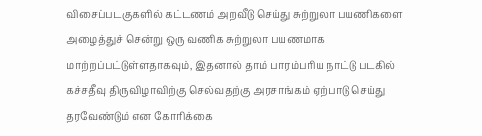விசைப்படகுகளில் கட்டணம் அறவீடு செய்து சுற்றுலா பயணிகளை அழைத்துச் சென்று ஒரு வணிக சுற்றுலா பயணமாக மாற்றப்பட்டுள்ளதாகவும், இதனால் தாம் பாரம்பரிய நாட்டு படகில் கச்சதீவு திருவிழாவிற்கு செல்வதற்கு அரசாங்கம் ஏற்பாடு செய்து தரவேண்டும் என கோரிக்கை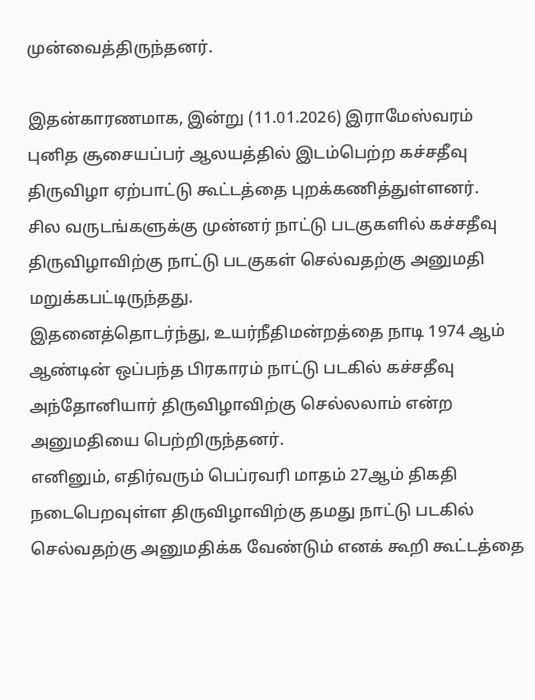முன்வைத்திருந்தனர்.

இதன்காரணமாக, இன்று (11.01.2026) இராமேஸ்வரம் புனித சூசையப்பர் ஆலயத்தில் இடம்பெற்ற கச்சதீவு திருவிழா ஏற்பாட்டு கூட்டத்தை புறக்கணித்துள்ளனர்.
சில வருடங்களுக்கு முன்னர் நாட்டு படகுகளில் கச்சதீவு திருவிழாவிற்கு நாட்டு படகுகள் செல்வதற்கு அனுமதி மறுக்கபட்டிருந்தது.
இதனைத்தொடர்ந்து, உயர்நீதிமன்றத்தை நாடி 1974 ஆம் ஆண்டின் ஒப்பந்த பிரகாரம் நாட்டு படகில் கச்சதீவு அந்தோனியார் திருவிழாவிற்கு செல்லலாம் என்ற அனுமதியை பெற்றிருந்தனர்.
எனினும், எதிர்வரும் பெப்ரவரி மாதம் 27ஆம் திகதி நடைபெறவுள்ள திருவிழாவிற்கு தமது நாட்டு படகில் செல்வதற்கு அனுமதிக்க வேண்டும் எனக் கூறி கூட்டத்தை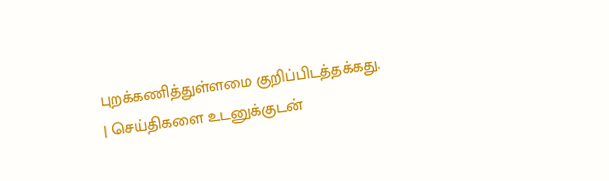புறக்கணித்துள்ளமை குறிப்பிடத்தக்கது.
| செய்திகளை உடனுக்குடன்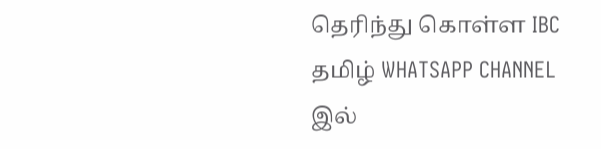தெரிந்து கொள்ள IBC தமிழ் WHATSAPP CHANNEL இல்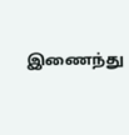இணைந்து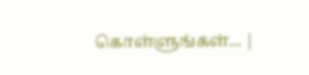கொள்ளுங்கள்... |